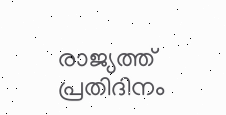രാജ്യത്ത് പ്രതിദിനം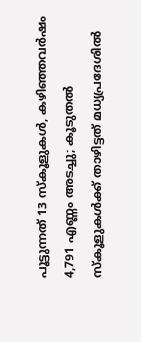പൂട്ടുന്നത് 13 സ്കൂളുകൾ, കഴിഞ്ഞവർഷം 4,791 എണ്ണം അടച്ചു; കൂടുതൽ സ്കൂളുകൾക്ക് താഴിട്ടത് മധ്യപ്രദേശിൽ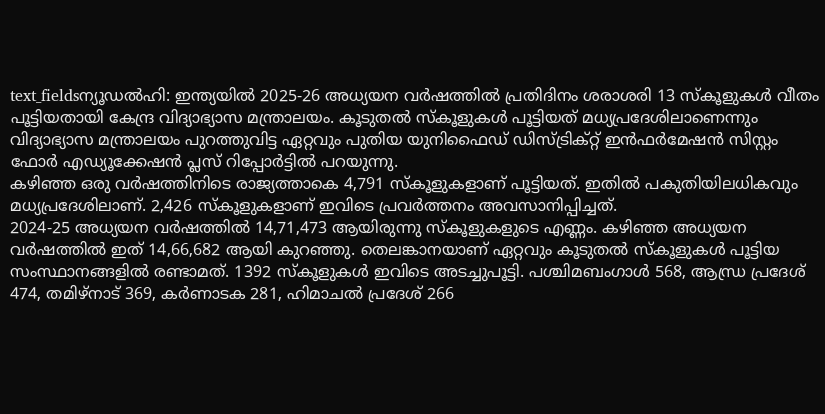text_fieldsന്യൂഡൽഹി: ഇന്ത്യയിൽ 2025-26 അധ്യയന വർഷത്തിൽ പ്രതിദിനം ശരാശരി 13 സ്കൂളുകൾ വീതം പൂട്ടിയതായി കേന്ദ്ര വിദ്യാഭ്യാസ മന്ത്രാലയം. കൂടുതൽ സ്കൂളുകൾ പൂട്ടിയത് മധ്യപ്രദേശിലാണെന്നും വിദ്യാഭ്യാസ മന്ത്രാലയം പുറത്തുവിട്ട ഏറ്റവും പുതിയ യുനിഫൈഡ് ഡിസ്ട്രിക്റ്റ് ഇൻഫർമേഷൻ സിസ്റ്റം ഫോർ എഡ്യൂക്കേഷൻ പ്ലസ് റിപ്പോർട്ടിൽ പറയുന്നു.
കഴിഞ്ഞ ഒരു വർഷത്തിനിടെ രാജ്യത്താകെ 4,791 സ്കൂളുകളാണ് പൂട്ടിയത്. ഇതിൽ പകുതിയിലധികവും മധ്യപ്രദേശിലാണ്. 2,426 സ്കൂളുകളാണ് ഇവിടെ പ്രവർത്തനം അവസാനിപ്പിച്ചത്.
2024-25 അധ്യയന വർഷത്തിൽ 14,71,473 ആയിരുന്നു സ്കൂളുകളുടെ എണ്ണം. കഴിഞ്ഞ അധ്യയന വർഷത്തിൽ ഇത് 14,66,682 ആയി കുറഞ്ഞു. തെലങ്കാനയാണ് ഏറ്റവും കൂടുതൽ സ്കൂളുകൾ പൂട്ടിയ സംസ്ഥാനങ്ങളിൽ രണ്ടാമത്. 1392 സ്കൂളുകൾ ഇവിടെ അടച്ചുപൂട്ടി. പശ്ചിമബംഗാൾ 568, ആന്ധ്ര പ്രദേശ് 474, തമിഴ്നാട് 369, കർണാടക 281, ഹിമാചൽ പ്രദേശ് 266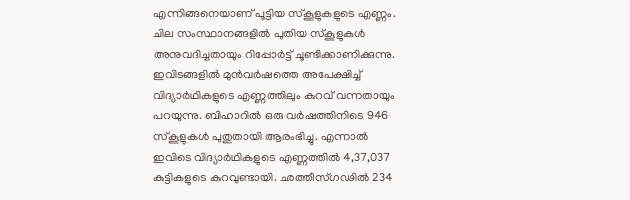എന്നിങ്ങനെയാണ് പൂട്ടിയ സ്കൂളുകളുടെ എണ്ണം.
ചില സംസ്ഥാനങ്ങളിൽ പുതിയ സ്കൂളുകൾ അനുവദിച്ചതായും റിപ്പോർട്ട് ചൂണ്ടിക്കാണിക്കുന്നു. ഇവിടങ്ങളിൽ മുൻവർഷത്തെ അപേക്ഷിച്ച് വിദ്യാർഥികളുടെ എണ്ണത്തിലും കുറവ് വന്നതായും പറയുന്നു. ബിഹാറിൽ ഒരു വർഷത്തിനിടെ 946 സ്കൂളുകൾ പുതുതായി ആരംഭിച്ചു. എന്നാൽ ഇവിടെ വിദ്യാർഥികളുടെ എണ്ണത്തിൽ 4,37,037 കുട്ടികളുടെ കുറവുണ്ടായി. ഛത്തീസ്ഗഢിൽ 234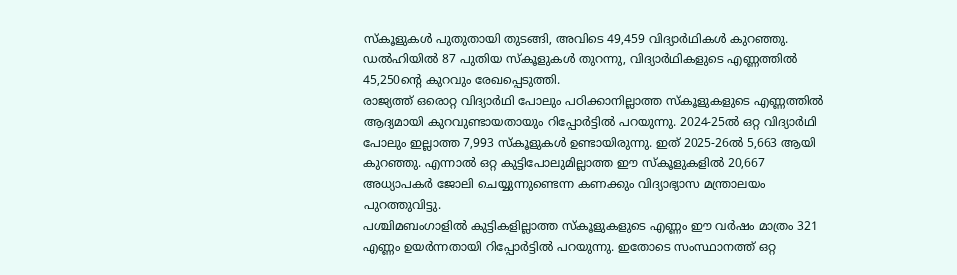സ്കൂളുകൾ പുതുതായി തുടങ്ങി, അവിടെ 49,459 വിദ്യാർഥികൾ കുറഞ്ഞു. ഡൽഹിയിൽ 87 പുതിയ സ്കൂളുകൾ തുറന്നു, വിദ്യാർഥികളുടെ എണ്ണത്തിൽ 45,250ന്റെ കുറവും രേഖപ്പെടുത്തി.
രാജ്യത്ത് ഒരൊറ്റ വിദ്യാർഥി പോലും പഠിക്കാനില്ലാത്ത സ്കൂളുകളുടെ എണ്ണത്തിൽ ആദ്യമായി കുറവുണ്ടായതായും റിപ്പോർട്ടിൽ പറയുന്നു. 2024-25ൽ ഒറ്റ വിദ്യാർഥി പോലും ഇല്ലാത്ത 7,993 സ്കൂളുകൾ ഉണ്ടായിരുന്നു. ഇത് 2025-26ൽ 5,663 ആയി കുറഞ്ഞു. എന്നാൽ ഒറ്റ കുട്ടിപോലുമില്ലാത്ത ഈ സ്കൂളുകളിൽ 20,667 അധ്യാപകർ ജോലി ചെയ്യുന്നുണ്ടെന്ന കണക്കും വിദ്യാഭ്യാസ മന്ത്രാലയം പുറത്തുവിട്ടു.
പശ്ചിമബംഗാളിൽ കുട്ടികളില്ലാത്ത സ്കൂളുകളുടെ എണ്ണം ഈ വർഷം മാത്രം 321 എണ്ണം ഉയർന്നതായി റിപ്പോർട്ടിൽ പറയുന്നു. ഇതോടെ സംസ്ഥാനത്ത് ഒറ്റ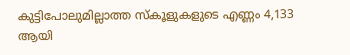കുട്ടിപോലുമില്ലാത്ത സ്കൂളുകളുടെ എണ്ണം 4,133 ആയി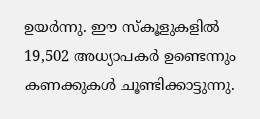ഉയർന്നു. ഈ സ്കൂളുകളിൽ 19,502 അധ്യാപകർ ഉണ്ടെന്നും കണക്കുകൾ ചൂണ്ടിക്കാട്ടുന്നു.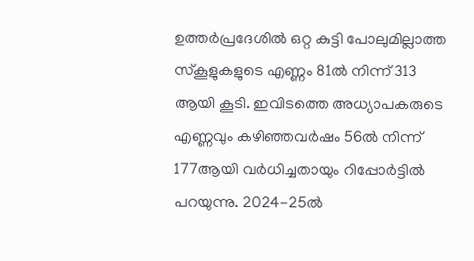ഉത്തർപ്രദേശിൽ ഒറ്റ കുട്ടി പോലുമില്ലാത്ത സ്കൂളുകളുടെ എണ്ണം 81ൽ നിന്ന് 313 ആയി കൂടി. ഇവിടത്തെ അധ്യാപകരുടെ എണ്ണവും കഴിഞ്ഞവർഷം 56ൽ നിന്ന് 177ആയി വർധിച്ചതായും റിപ്പോർട്ടിൽ പറയുന്നു. 2024-25ൽ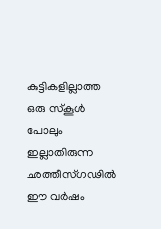കുട്ടികളില്ലാത്ത ഒരു സ്കൂൾ പോലും ഇല്ലാതിരുന്ന ഛത്തീസ്ഗഢിൽ ഈ വർഷം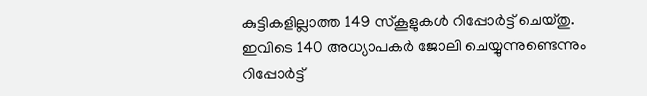കുട്ടികളില്ലാത്ത 149 സ്കൂളുകൾ റിപ്പോർട്ട് ചെയ്തു. ഇവിടെ 140 അധ്യാപകർ ജോലി ചെയ്യുന്നുണ്ടെന്നും റിപ്പോർട്ട്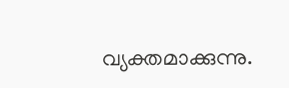വ്യക്തമാക്കുന്നു.